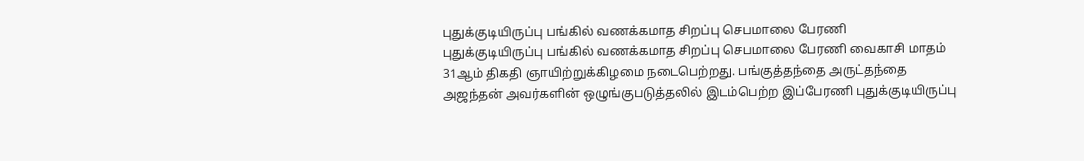புதுக்குடியிருப்பு பங்கில் வணக்கமாத சிறப்பு செபமாலை பேரணி
புதுக்குடியிருப்பு பங்கில் வணக்கமாத சிறப்பு செபமாலை பேரணி வைகாசி மாதம் 31ஆம் திகதி ஞாயிற்றுக்கிழமை நடைபெற்றது. பங்குத்தந்தை அருட்தந்தை அஜந்தன் அவர்களின் ஒழுங்குபடுத்தலில் இடம்பெற்ற இப்பேரணி புதுக்குடியிருப்பு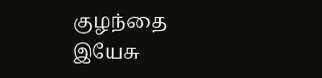குழந்தை இயேசு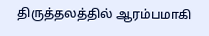திருத்தலத்தில் ஆரம்பமாகி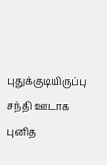புதுக்குடியிருப்பு சந்தி ஊடாக புனித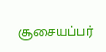சூசையப்பர்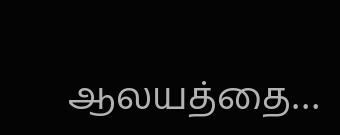ஆலயத்தை…